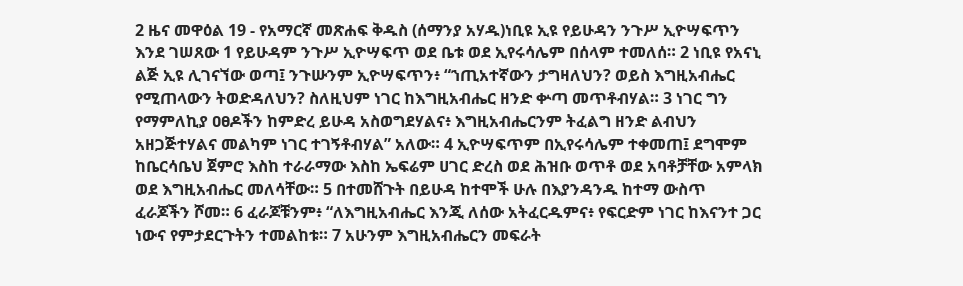2 ዜና መዋዕል 19 - የአማርኛ መጽሐፍ ቅዱስ (ሰማንያ አሃዱ)ነቢዩ ኢዩ የይሁዳን ንጉሥ ኢዮሣፍጥን እንደ ገሠጸው 1 የይሁዳም ንጉሥ ኢዮሣፍጥ ወደ ቤቱ ወደ ኢየሩሳሌም በሰላም ተመለሰ። 2 ነቢዩ የአናኒ ልጅ ኢዩ ሊገናኘው ወጣ፤ ንጉሡንም ኢዮሣፍጥን፥ “ኀጢአተኛውን ታግዛለህን? ወይስ እግዚአብሔር የሚጠላውን ትወድዳለህን? ስለዚህም ነገር ከእግዚአብሔር ዘንድ ቍጣ መጥቶብሃል። 3 ነገር ግን የማምለኪያ ዐፀዶችን ከምድረ ይሁዳ አስወግደሃልና፥ እግዚአብሔርንም ትፈልግ ዘንድ ልብህን አዘጋጅተሃልና መልካም ነገር ተገኝቶብሃል” አለው። 4 ኢዮሣፍጥም በኢየሩሳሌም ተቀመጠ፤ ደግሞም ከቤርሳቤህ ጀምሮ እስከ ተራራማው እስከ ኤፍሬም ሀገር ድረስ ወደ ሕዝቡ ወጥቶ ወደ አባቶቻቸው አምላክ ወደ እግዚአብሔር መለሳቸው። 5 በተመሸጉት በይሁዳ ከተሞች ሁሉ በእያንዳንዱ ከተማ ውስጥ ፈራጆችን ሾመ። 6 ፈራጆቹንም፥ “ለእግዚአብሔር እንጂ ለሰው አትፈርዱምና፥ የፍርድም ነገር ከእናንተ ጋር ነውና የምታደርጉትን ተመልከቱ። 7 አሁንም እግዚአብሔርን መፍራት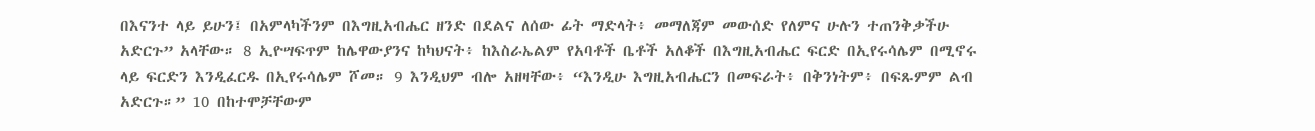በእናንተ ላይ ይሁን፤ በአምላካችንም በእግዚአብሔር ዘንድ በደልና ለሰው ፊት ማድላት፥ መማለጃም መውሰድ የለምና ሁሉን ተጠንቅቃችሁ አድርጉ” አላቸው። 8 ኢዮሣፍጥም ከሌዋውያንና ከካህናት፥ ከእስራኤልም የአባቶች ቤቶች አለቆች በእግዚአብሔር ፍርድ በኢየሩሳሌም በሚኖሩ ላይ ፍርድን እንዲፈርዱ በኢየሩሳሌም ሾመ። 9 እንዲህም ብሎ አዘዛቸው፥ “እንዲሁ እግዚአብሔርን በመፍራት፥ በቅንነትም፥ በፍጹምም ልብ አድርጉ።” 10 በከተሞቻቸውም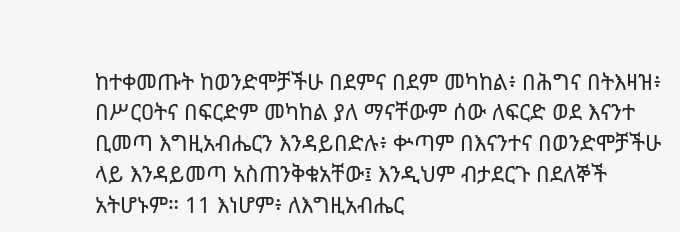ከተቀመጡት ከወንድሞቻችሁ በደምና በደም መካከል፥ በሕግና በትእዛዝ፥ በሥርዐትና በፍርድም መካከል ያለ ማናቸውም ሰው ለፍርድ ወደ እናንተ ቢመጣ እግዚአብሔርን እንዳይበድሉ፥ ቍጣም በእናንተና በወንድሞቻችሁ ላይ እንዳይመጣ አስጠንቅቁአቸው፤ እንዲህም ብታደርጉ በደለኞች አትሆኑም። 11 እነሆም፥ ለእግዚአብሔር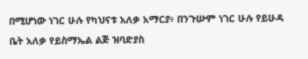በሚሆነው ነገር ሁሉ የካህናቱ አለቃ አማርያ፥ በንጉሡም ነገር ሁሉ የይሁዳ ቤት አለቃ የይስማኤል ልጅ ዝባድያስ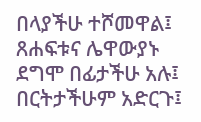በላያችሁ ተሾመዋል፤ ጸሐፍቱና ሌዋውያኑ ደግሞ በፊታችሁ አሉ፤ በርትታችሁም አድርጉ፤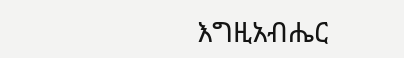እግዚአብሔር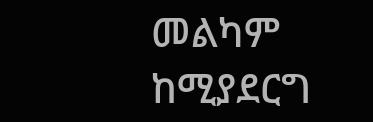መልካም ከሚያደርግ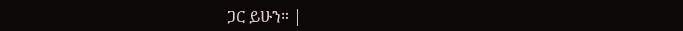ጋር ይሁን። |